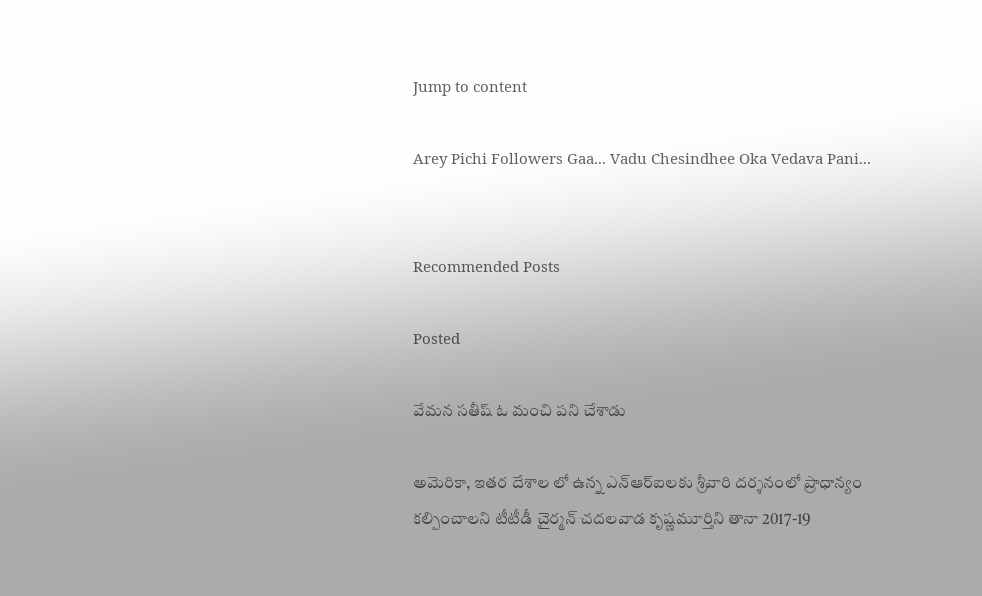Jump to content

Arey Pichi Followers Gaa... Vadu Chesindhee Oka Vedava Pani...


Recommended Posts

Posted

వేమన సతీష్ ఓ మంచి పని చేశాడు

అమెరికా, ఇతర దేశాల లో ఉన్న ఎన్‌ఆర్‌ఐలకు శ్రీవారి దర్శనంలో ప్రాధాన్యం కల్పించాలని టీటీడీ చైర్మన్‌ చదలవాడ కృష్ణమూర్తిని తానా 2017-19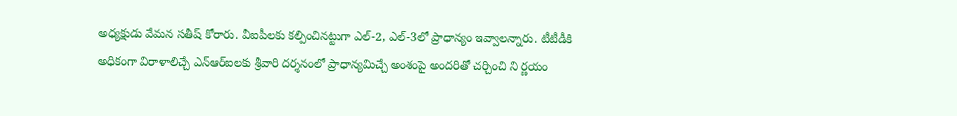అధ్యక్షుడు వేమన సతీష్‌ కోరారు. వీఐపీలకు కల్పించినట్టుగా ఎల్‌-2, ఎల్‌-3లో ప్రాధాన్యం ఇవ్వాలన్నారు. టీటీడీకి అధికంగా విరాళాలిచ్చే ఎన్‌ఆర్‌ఐలకు శ్రీవారి దర్శనంలో ప్రాధాన్యమిచ్చే అంశంపై అందరితో చర్చించి ని ర్ణయం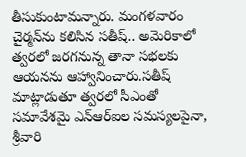తీసుకుంటామన్నారు. మంగళవారం చైర్మన్‌ను కలిసిన సతీష్‌.. అమెరికాలో త్వరలో జరగనున్న తానా సభలకు ఆయనను ఆహ్వానించారు.సతీష్‌ మాట్లాడుతూ త్వరలో సీఎంతో సమావేశమై ఎన్‌ఆర్‌ఐల సమస్యలపైనా, శ్రీవారి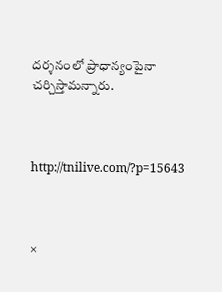దర్శనంలో ప్రాధాన్యంపైనా చర్చిస్తామన్నారు.



http://tnilive.com/?p=15643



×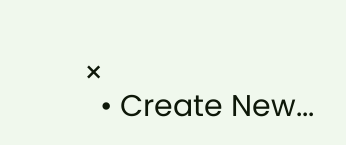×
  • Create New...